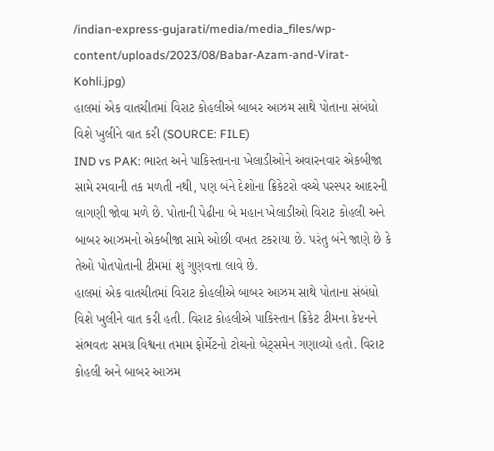/indian-express-gujarati/media/media_files/wp-content/uploads/2023/08/Babar-Azam-and-Virat-Kohli.jpg)
હાલમાં એક વાતચીતમાં વિરાટ કોહલીએ બાબર આઝમ સાથે પોતાના સંબંધો વિશે ખુલીને વાત કરી (SOURCE: FILE)
IND vs PAK: ભારત અને પાકિસ્તાનના ખેલાડીઓને અવારનવાર એકબીજા સામે રમવાની તક મળતી નથી, પણ બંને દેશોના ક્રિકેટરો વચ્ચે પરસ્પર આદરની લાગણી જોવા મળે છે. પોતાની પેઢીના બે મહાન ખેલાડીઓ વિરાટ કોહલી અને બાબર આઝમનો એકબીજા સામે ઓછી વખત ટકરાયા છે. પરંતુ બંને જાણે છે કે તેઓ પોતપોતાની ટીમમાં શું ગુણવત્તા લાવે છે.
હાલમાં એક વાતચીતમાં વિરાટ કોહલીએ બાબર આઝમ સાથે પોતાના સંબંધો વિશે ખુલીને વાત કરી હતી. વિરાટ કોહલીએ પાકિસ્તાન ક્રિકેટ ટીમના કેપ્ટનને સંભવતઃ સમગ્ર વિશ્વના તમામ ફોર્મેટનો ટોચનો બેટ્સમેન ગણાવ્યો હતો. વિરાટ કોહલી અને બાબર આઝમ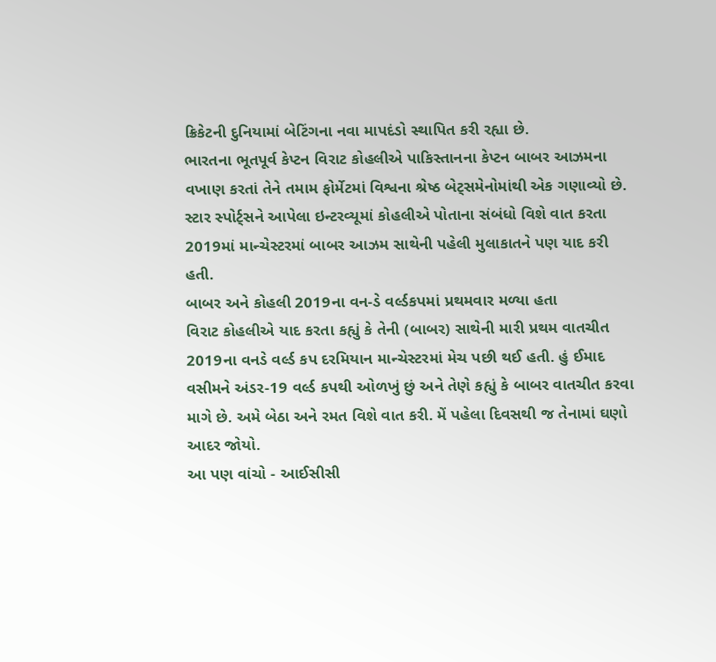ક્રિકેટની દુનિયામાં બેટિંગના નવા માપદંડો સ્થાપિત કરી રહ્યા છે.
ભારતના ભૂતપૂર્વ કેપ્ટન વિરાટ કોહલીએ પાકિસ્તાનના કેપ્ટન બાબર આઝમના વખાણ કરતાં તેને તમામ ફોર્મેટમાં વિશ્વના શ્રેષ્ઠ બેટ્સમેનોમાંથી એક ગણાવ્યો છે. સ્ટાર સ્પોર્ટ્સને આપેલા ઇન્ટરવ્યૂમાં કોહલીએ પોતાના સંબંધો વિશે વાત કરતા 2019માં માન્ચેસ્ટરમાં બાબર આઝમ સાથેની પહેલી મુલાકાતને પણ યાદ કરી હતી.
બાબર અને કોહલી 2019ના વન-ડે વર્લ્ડકપમાં પ્રથમવાર મળ્યા હતા
વિરાટ કોહલીએ યાદ કરતા કહ્યું કે તેની (બાબર) સાથેની મારી પ્રથમ વાતચીત 2019ના વનડે વર્લ્ડ કપ દરમિયાન માન્ચેસ્ટરમાં મેચ પછી થઈ હતી. હું ઈમાદ વસીમને અંડર-19 વર્લ્ડ કપથી ઓળખું છું અને તેણે કહ્યું કે બાબર વાતચીત કરવા માગે છે. અમે બેઠા અને રમત વિશે વાત કરી. મેં પહેલા દિવસથી જ તેનામાં ઘણો આદર જોયો.
આ પણ વાંચો - આઈસીસી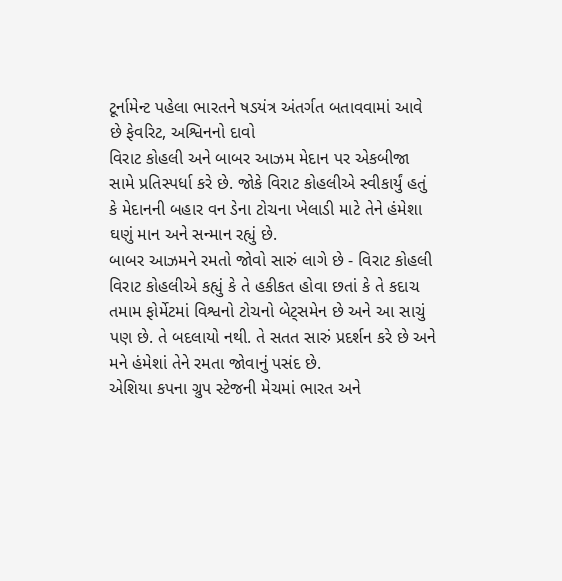ટૂર્નામેન્ટ પહેલા ભારતને ષડયંત્ર અંતર્ગત બતાવવામાં આવે છે ફેવરિટ, અશ્વિનનો દાવો
વિરાટ કોહલી અને બાબર આઝમ મેદાન પર એકબીજા સામે પ્રતિસ્પર્ધા કરે છે. જોકે વિરાટ કોહલીએ સ્વીકાર્યું હતું કે મેદાનની બહાર વન ડેના ટોચના ખેલાડી માટે તેને હંમેશા ઘણું માન અને સન્માન રહ્યું છે.
બાબર આઝમને રમતો જોવો સારું લાગે છે - વિરાટ કોહલી
વિરાટ કોહલીએ કહ્યું કે તે હકીકત હોવા છતાં કે તે કદાચ તમામ ફોર્મેટમાં વિશ્વનો ટોચનો બેટ્સમેન છે અને આ સાચું પણ છે. તે બદલાયો નથી. તે સતત સારું પ્રદર્શન કરે છે અને મને હંમેશાં તેને રમતા જોવાનું પસંદ છે.
એશિયા કપના ગ્રુપ સ્ટેજની મેચમાં ભારત અને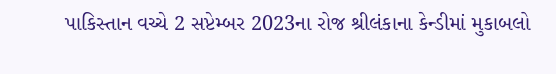પાકિસ્તાન વચ્ચે 2 સપ્ટેમ્બર 2023ના રોજ શ્રીલંકાના કેન્ડીમાં મુકાબલો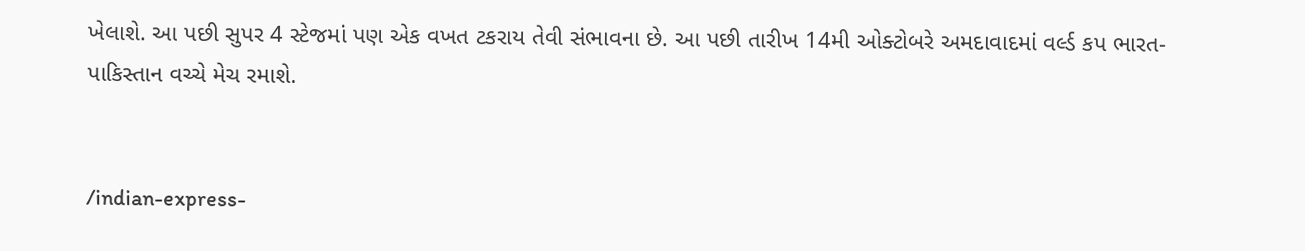ખેલાશે. આ પછી સુપર 4 સ્ટેજમાં પણ એક વખત ટકરાય તેવી સંભાવના છે. આ પછી તારીખ 14મી ઓક્ટોબરે અમદાવાદમાં વર્લ્ડ કપ ભારત-પાકિસ્તાન વચ્ચે મેચ રમાશે.


/indian-express-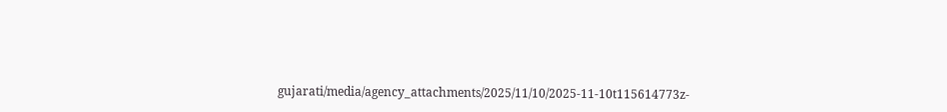gujarati/media/agency_attachments/2025/11/10/2025-11-10t115614773z-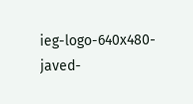ieg-logo-640x480-javed-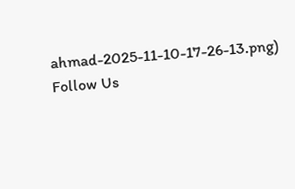ahmad-2025-11-10-17-26-13.png)
Follow Us